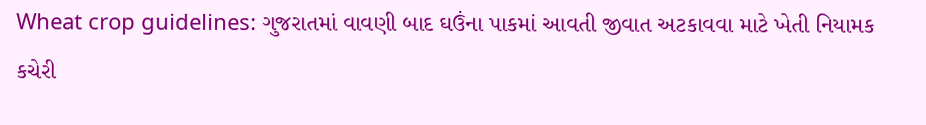Wheat crop guidelines: ગુજરાતમાં વાવણી બાદ ઘઉંના પાકમાં આવતી જીવાત અટકાવવા માટે ખેતી નિયામક કચેરી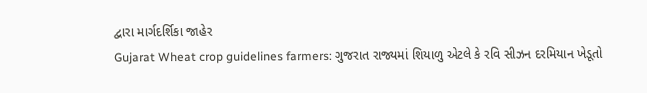દ્વારા માર્ગદર્શિકા જાહેર
Gujarat Wheat crop guidelines farmers: ગુજરાત રાજ્યમાં શિયાળુ એટલે કે રવિ સીઝન દરમિયાન ખેડૂતો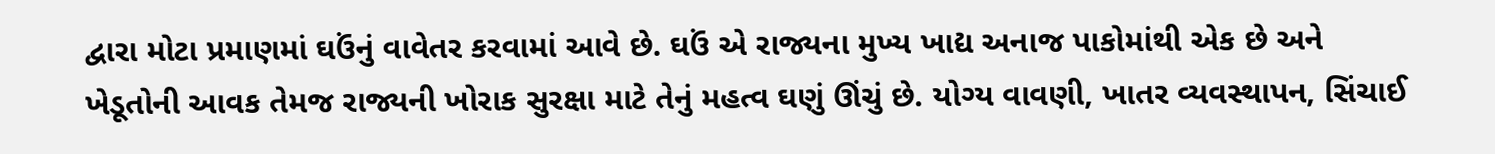દ્વારા મોટા પ્રમાણમાં ઘઉંનું વાવેતર કરવામાં આવે છે. ઘઉં એ રાજ્યના મુખ્ય ખાદ્ય અનાજ પાકોમાંથી એક છે અને ખેડૂતોની આવક તેમજ રાજ્યની ખોરાક સુરક્ષા માટે તેનું મહત્વ ઘણું ઊંચું છે. યોગ્ય વાવણી, ખાતર વ્યવસ્થાપન, સિંચાઈ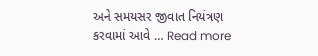અને સમયસર જીવાત નિયંત્રણ કરવામાં આવે … Read more